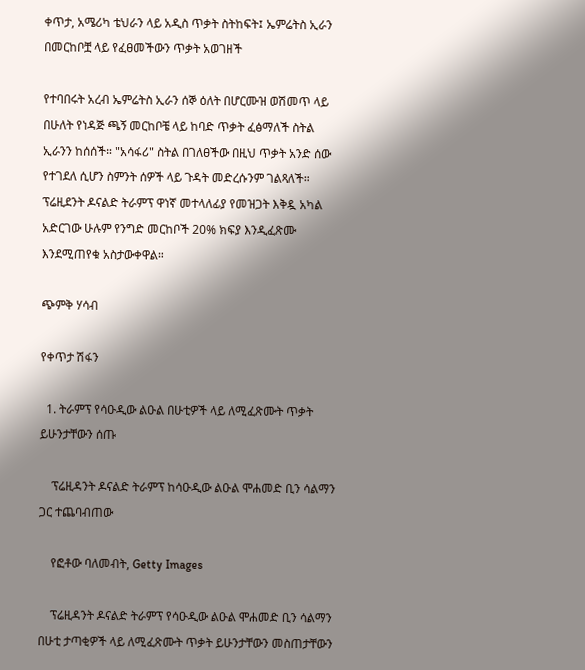ቀጥታ, አሜሪካ ቴህራን ላይ አዲስ ጥቃት ስትከፍት፤ ኤምሬትስ ኢራን በመርከቦቿ ላይ የፈፀመችውን ጥቃት አወገዘች

የተባበሩት አረብ ኤምሬትስ ኢራን ሰኞ ዕለት በሆርሙዝ ወሽመጥ ላይ በሁለት የነዳጅ ጫኝ መርከቦቼ ላይ ከባድ ጥቃት ፈፅማለች ስትል ኢራንን ከሰሰች። "አሳፋሪ" ስትል በገለፀችው በዚህ ጥቃት አንድ ሰው የተገደለ ሲሆን ስምንት ሰዎች ላይ ጉዳት መድረሱንም ገልጻለች። ፕሬዚደንት ዶናልድ ትራምፕ ዋነኛ መተላለፊያ የመዝጋት እቅዷ አካል አድርገው ሁሉም የንግድ መርከቦች 20% ክፍያ እንዲፈጽሙ እንደሚጠየቁ አስታውቀዋል።

ጭምቅ ሃሳብ

የቀጥታ ሽፋን

  1. ትራምፕ የሳዑዲው ልዑል በሁቲዎች ላይ ለሚፈጽሙት ጥቃት ይሁንታቸውን ሰጡ

    ፕሬዚዳንት ዶናልድ ትራምፕ ከሳዑዲው ልዑል ሞሐመድ ቢን ሳልማን ጋር ተጨባብጠው

    የፎቶው ባለመብት, Getty Images

    ፕሬዚዳንት ዶናልድ ትራምፕ የሳዑዲው ልዑል ሞሐመድ ቢን ሳልማን በሁቲ ታጣቂዎች ላይ ለሚፈጽሙት ጥቃት ይሁንታቸውን መስጠታቸውን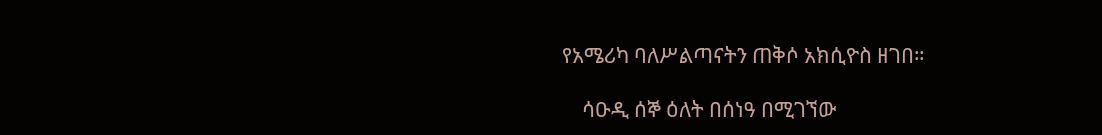የአሜሪካ ባለሥልጣናትን ጠቅሶ አክሲዮስ ዘገበ።

    ሳዑዲ ሰኞ ዕለት በሰነዓ በሚገኘው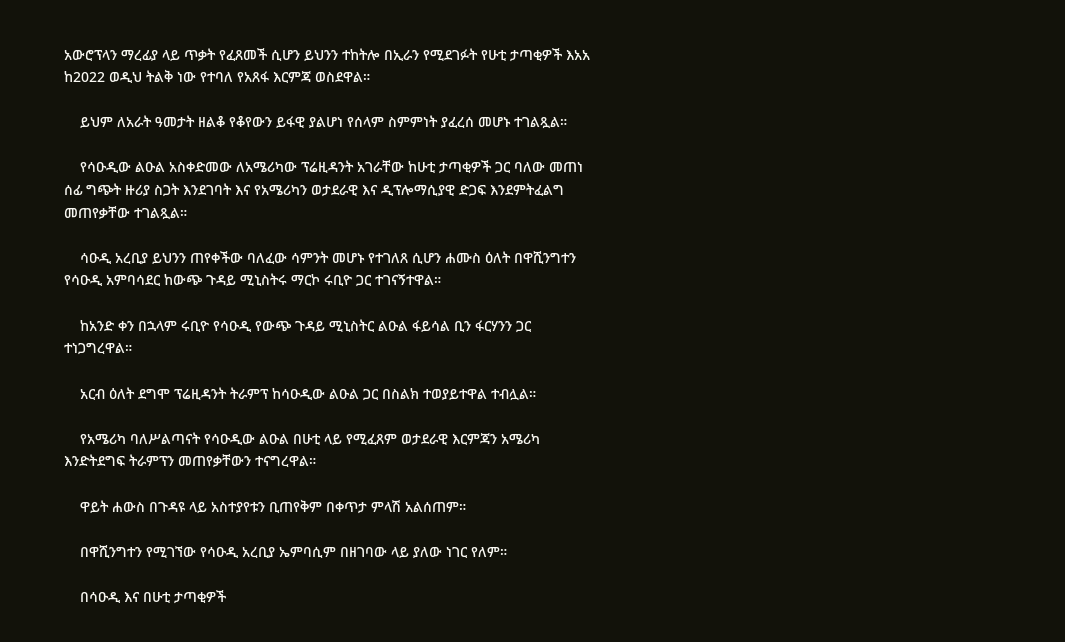አውሮፕላን ማረፊያ ላይ ጥቃት የፈጸመች ሲሆን ይህንን ተከትሎ በኢራን የሚደገፉት የሁቲ ታጣቂዎች እአአ ከ2022 ወዲህ ትልቅ ነው የተባለ የአጸፋ እርምጃ ወስደዋል።

    ይህም ለአራት ዓመታት ዘልቆ የቆየውን ይፋዊ ያልሆነ የሰላም ስምምነት ያፈረሰ መሆኑ ተገልጿል።

    የሳዑዲው ልዑል አስቀድመው ለአሜሪካው ፕሬዚዳንት አገራቸው ከሁቲ ታጣቂዎች ጋር ባለው መጠነ ሰፊ ግጭት ዙሪያ ስጋት እንደገባት እና የአሜሪካን ወታደራዊ እና ዲፕሎማሲያዊ ድጋፍ እንደምትፈልግ መጠየቃቸው ተገልጿል።

    ሳዑዲ አረቢያ ይህንን ጠየቀችው ባለፈው ሳምንት መሆኑ የተገለጸ ሲሆን ሐሙስ ዕለት በዋሺንግተን የሳዑዲ አምባሳደር ከውጭ ጉዳይ ሚኒስትሩ ማርኮ ሩቢዮ ጋር ተገናኝተዋል።

    ከአንድ ቀን በኋላም ሩቢዮ የሳዑዲ የውጭ ጉዳይ ሚኒስትር ልዑል ፋይሳል ቢን ፋርሃንን ጋር ተነጋግረዋል።

    አርብ ዕለት ደግሞ ፕሬዚዳንት ትራምፕ ከሳዑዲው ልዑል ጋር በስልክ ተወያይተዋል ተብሏል።

    የአሜሪካ ባለሥልጣናት የሳዑዲው ልዑል በሁቲ ላይ የሚፈጸም ወታደራዊ እርምጃን አሜሪካ እንድትደግፍ ትራምፕን መጠየቃቸውን ተናግረዋል።

    ዋይት ሐውስ በጉዳዩ ላይ አስተያየቱን ቢጠየቅም በቀጥታ ምላሽ አልሰጠም።

    በዋሺንግተን የሚገኘው የሳዑዲ አረቢያ ኤምባሲም በዘገባው ላይ ያለው ነገር የለም።

    በሳዑዲ እና በሁቲ ታጣቂዎች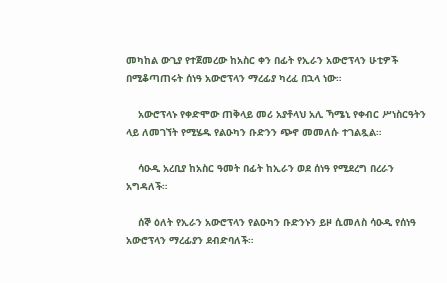መካከል ውጊያ የተጀመረው ከአስር ቀን በፊት የኢራን አውሮፕላን ሁቲዎች በሚቆጣጠሩት ሰነዓ አውሮፕላን ማረፊያ ካረፈ በኋላ ነው።

    አውሮፕላኑ የቀድሞው ጠቅላይ መሪ አያቶላህ አሊ ኻሜኒ የቀብር ሥነስርዓትን ላይ ለመገኘት የሚሄዱ የልዑካን ቡድንን ጭኖ መመለሱ ተገልጿል።

    ሳዑዲ አረቢያ ከአስር ዓመት በፊት ከኢራን ወደ ሰነዓ የሚደረግ በረራን አግዳለች።

    ሰኞ ዕለት የኢራን አውሮፕላን የልዑካን ቡድንኑን ይዞ ሲመለስ ሳዑዲ የሰነዓ አውሮፕላን ማረፊያን ደብድባለች።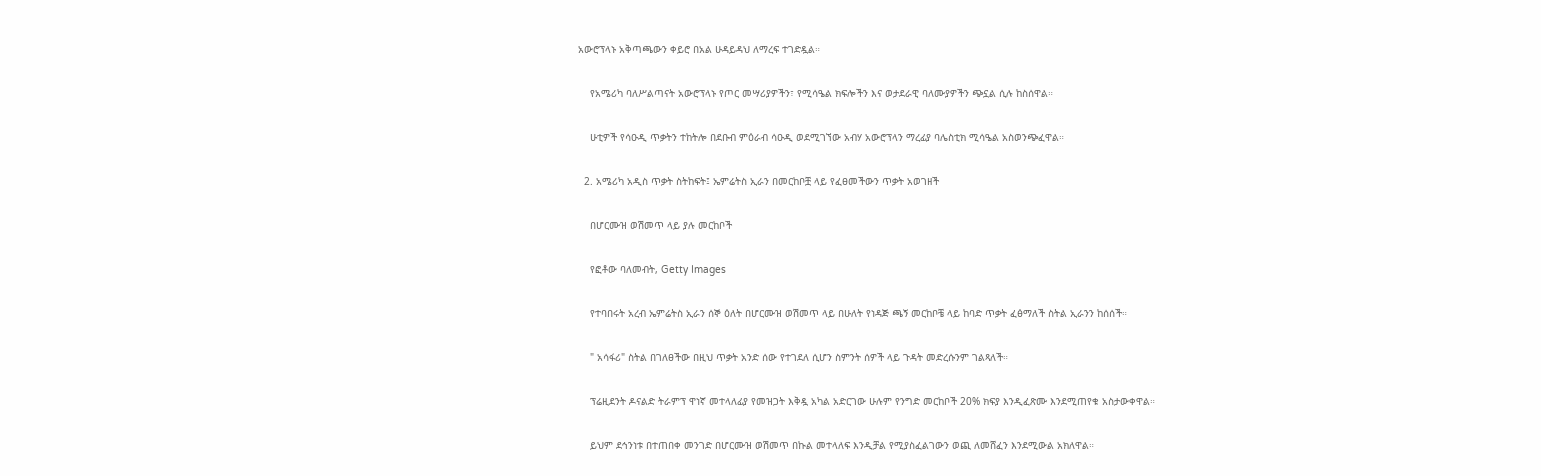አውሮፕላኑ አቅጣጫውን ቀይሮ በአል ሁዳይዳህ ለማረፍ ተገድዷል።

    የአሜሪካ ባለሥልጣናት አውሮፕላኑ የጦር መሣሪያዎችን፣ የሚሳዔል ክፍሎችን እና ወታደራዊ ባለሙያዎችን ጭኗል ሲሉ ከስሰዋል።

    ሁቲዎች የሳዑዲ ጥቃትን ተከትሎ በደቡብ ምዕራብ ሳዑዲ ወደሚገኘው አብሃ አውሮፕላን ማረፊያ ባሌስቲክ ሚሳዔል አስወንጭፈዋል።

  2. አሜሪካ አዲስ ጥቃት ስትከፍት፤ ኤምሬትስ ኢራን በመርከቦቿ ላይ የፈፀመችውን ጥቃት አወገዘች

    በሆርሙዝ ወሽመጥ ላይ ያሉ መርከቦች

    የፎቶው ባለመብት, Getty Images

    የተባበሩት አረብ ኤምሬትስ ኢራን ሰኞ ዕለት በሆርሙዝ ወሽመጥ ላይ በሁለት የነዳጅ ጫኝ መርከቦቼ ላይ ከባድ ጥቃት ፈፅማለች ስትል ኢራንን ከሰሰች።

    " አሳፋሪ" ስትል በገለፀችው በዚህ ጥቃት አንድ ሰው የተገደለ ሲሆን ስምንት ሰዎች ላይ ጉዳት መድረሱንም ገልጻለች።

    ፕሬዚደንት ዶናልድ ትራምፕ ዋነኛ መተላለፊያ የመዝጋት እቅዷ አካል አድርገው ሁሉም የንግድ መርከቦች 20% ክፍያ እንዲፈጽሙ እንደሚጠየቁ አስታውቀዋል።

    ይህም ደኅንነቱ በተጠበቀ መንገድ በሆርሙዝ ወሽመጥ በኩል መተላለፍ እንዲቻል የሚያስፈልገውን ወጪ ለመሸፈን እንደሚውል አክለዋል።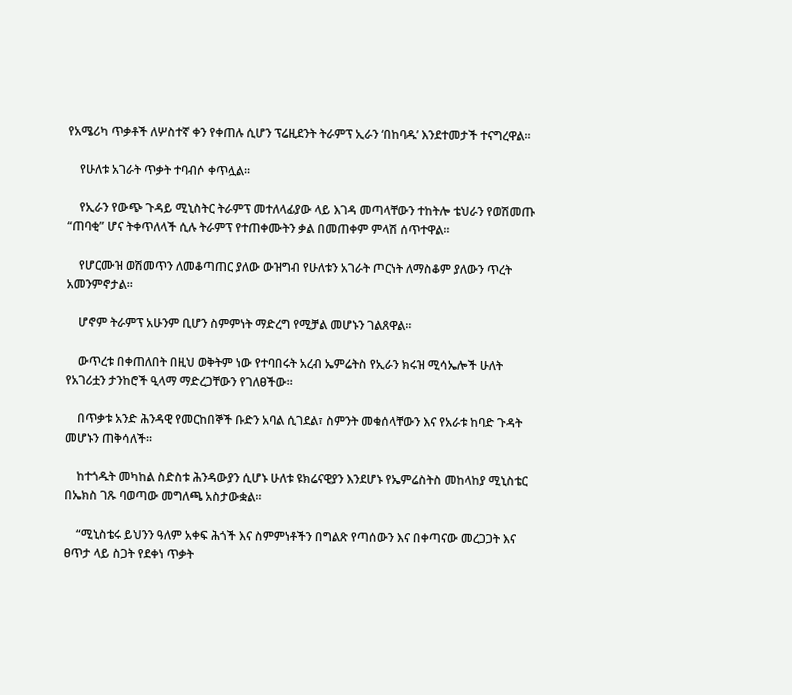የአሜሪካ ጥቃቶች ለሦስተኛ ቀን የቀጠሉ ሲሆን ፕሬዚደንት ትራምፕ ኢራን ‘በከባዱ’ እንደተመታች ተናግረዋል።

    የሁለቱ አገራት ጥቃት ተባብሶ ቀጥሏል።

    የኢራን የውጭ ጉዳይ ሚኒስትር ትራምፕ መተለላፊያው ላይ እገዳ መጣላቸውን ተከትሎ ቴህራን የወሽመጡ “ጠባቂ” ሆና ትቀጥለላች ሲሉ ትራምፕ የተጠቀሙትን ቃል በመጠቀም ምላሽ ሰጥተዋል።

    የሆርሙዝ ወሽመጥን ለመቆጣጠር ያለው ውዝግብ የሁለቱን አገራት ጦርነት ለማስቆም ያለውን ጥረት አመንምኖታል።

    ሆኖም ትራምፕ አሁንም ቢሆን ስምምነት ማድረግ የሚቻል መሆኑን ገልጸዋል።

    ውጥረቱ በቀጠለበት በዚህ ወቅትም ነው የተባበሩት አረብ ኤምሬትስ የኢራን ክሩዝ ሚሳኤሎች ሁለት የአገሪቷን ታንከሮች ዒላማ ማድረጋቸውን የገለፀችው።

    በጥቃቱ አንድ ሕንዳዊ የመርከበኞች ቡድን አባል ሲገደል፣ ስምንት መቁሰላቸውን እና የአራቱ ከባድ ጉዳት መሆኑን ጠቅሳለች።

    ከተጎዱት መካከል ስድስቱ ሕንዳውያን ሲሆኑ ሁለቱ ዩክሬናዊያን እንደሆኑ የኤምሬስትስ መከላከያ ሚኒስቴር በኤክስ ገጹ ባወጣው መግለጫ አስታውቋል።

    “ሚኒስቴሩ ይህንን ዓለም አቀፍ ሕጎች እና ስምምነቶችን በግልጽ የጣሰውን እና በቀጣናው መረጋጋት እና ፀጥታ ላይ ስጋት የደቀነ ጥቃት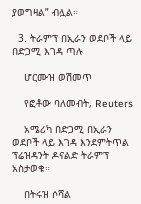ያወግዛል” ብሏል።

  3. ትራምፕ በኢራን ወደቦች ላይ በድጋሚ እገዳ ጣሉ

    ሆርሙዝ ወሽመጥ

    የፎቶው ባለመብት, Reuters

    አሜሪካ በድጋሚ በኢራን ወደቦች ላይ እገዳ እንደምትጥል ፕሬዝዳንት ዶናልድ ትራምፕ አስታወቁ።

    በትሩዝ ሶሻል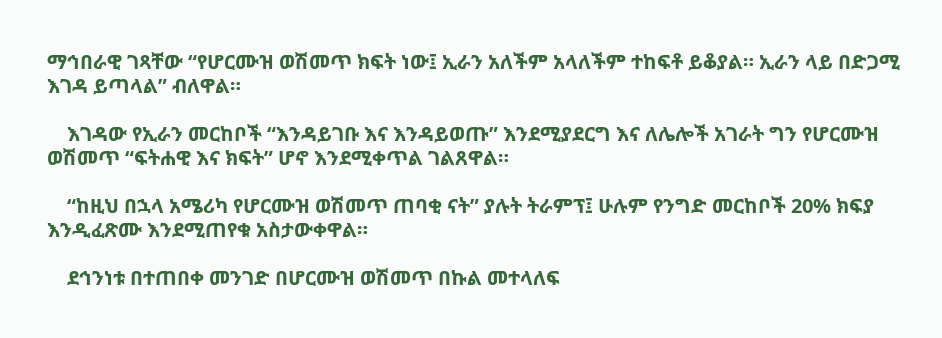ማኅበራዊ ገጻቸው “የሆርሙዝ ወሽመጥ ክፍት ነው፤ ኢራን አለችም አላለችም ተከፍቶ ይቆያል። ኢራን ላይ በድጋሚ እገዳ ይጣላል” ብለዋል።

    እገዳው የኢራን መርከቦች “እንዳይገቡ እና እንዳይወጡ” እንደሚያደርግ እና ለሌሎች አገራት ግን የሆርሙዝ ወሽመጥ “ፍትሐዊ እና ክፍት” ሆኖ እንደሚቀጥል ገልጸዋል።

    “ከዚህ በኋላ አሜሪካ የሆርሙዝ ወሽመጥ ጠባቂ ናት” ያሉት ትራምፕ፤ ሁሉም የንግድ መርከቦች 20% ክፍያ እንዲፈጽሙ እንደሚጠየቁ አስታውቀዋል።

    ደኅንነቱ በተጠበቀ መንገድ በሆርሙዝ ወሽመጥ በኩል መተላለፍ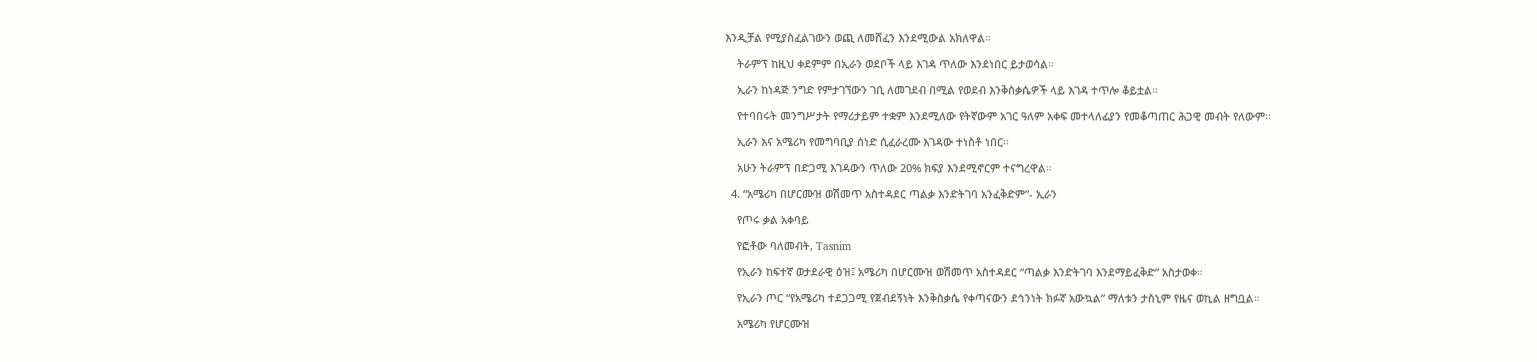እንዲቻል የሚያስፈልገውን ወጪ ለመሸፈን እንደሚውል አክለዋል።

    ትራምፕ ከዚህ ቀደምም በኢራን ወደቦች ላይ እገዳ ጥለው እንደነበር ይታወሳል።

    ኢራን ከነዳጅ ንግድ የምታገኘውን ገቢ ለመገደብ በሚል የወደብ እንቅስቃሴዎች ላይ እገዳ ተጥሎ ቆይቷል።

    የተባበሩት መንግሥታት የማሪታይም ተቋም እንደሚለው የትኛውም አገር ዓለም አቀፍ መተላለፊያን የመቆጣጠር ሕጋዊ መብት የለውም።

    ኢራን እና አሜሪካ የመግባቢያ ሰነድ ሲፈራረሙ እገዳው ተነስቶ ነበር።

    አሁን ትራምፕ በድጋሚ እገዳውን ጥለው 20% ክፍያ እንደሚኖርም ተናግረዋል።

  4. “አሜሪካ በሆርሙዝ ወሽመጥ አስተዳደር ጣልቃ እንድትገባ አንፈቅድም”- ኢራን

    የጦሩ ቃል አቀባይ

    የፎቶው ባለመብት, Tasnim

    የኢራን ከፍተኛ ወታደራዊ ዕዝ፤ አሜሪካ በሆርሙዝ ወሽመጥ አስተዳደር “ጣልቃ እንድትገባ እንደማይፈቅድ” አስታወቀ።

    የኢራን ጦር “የአሜሪካ ተደጋጋሚ የጀብደኝነት እንቅስቃሴ የቀጣናውን ደኅንነት ክፉኛ አውኳል” ማለቱን ታስኒም የዜና ወኪል ዘግቧል።

    አሜሪካ የሆርሙዝ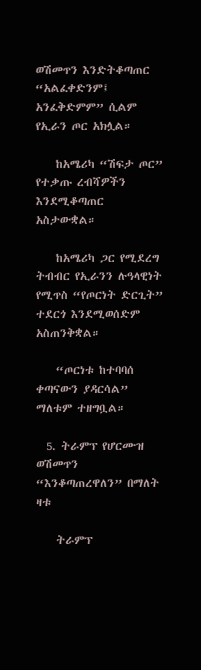ወሽመጥን እንድትቆጣጠር “አልፈቀድንም፤ አንፈቅድምም” ሲልም የኢራን ጦር አክሏል።

    ከአሜሪካ “ሽፍታ ጦር” የተቃጡ ረብሻዎችን እንደሚቆጣጠር አስታውቋል።

    ከአሜሪካ ጋር የሚደረግ ትብብር የኢራንን ሉዓላዊነት የሚጥስ “የጦርነት ድርጊት” ተደርጎ እንደሚወሰድም አስጠንቅቋል።

    “ጦርነቱ ከተባባሰ ቀጣናውን ያዳርሳል” ማለቱም ተዘግቧል።

  5. ትራምፕ የሆርሙዝ ወሽመጥን “እንቆጣጠረዋለን” በማለት ዛቱ

    ትራምፕ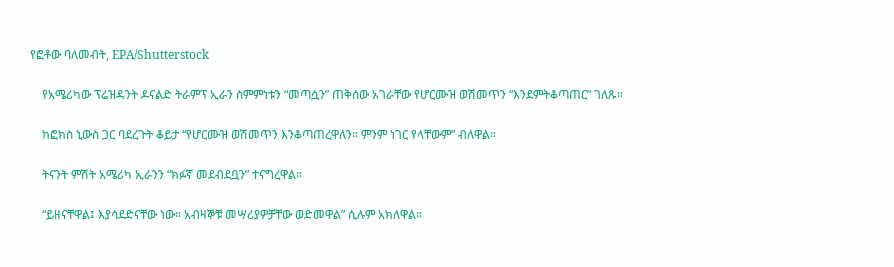የፎቶው ባለመብት, EPA/Shutterstock

    የአሜሪካው ፕሬዝዳንት ዶናልድ ትራምፕ ኢራን ስምምነቱን “መጣሷን” ጠቅሰው አገራቸው የሆርሙዝ ወሽመጥን “እንደምትቆጣጠር” ገለጹ።

    ከፎክስ ኒውስ ጋር ባደረጉት ቆይታ “የሆርሙዝ ወሽመጥን እንቆጣጠረዋለን። ምንም ነገር የላቸውም” ብለዋል።

    ትናንት ምሽት አሜሪካ ኢራንን “ክፉኛ መደብደቧን” ተናግረዋል።

    “ይዘናቸዋል፤ እያሳደድናቸው ነው። አብዛኞቹ መሣሪያዎቻቸው ወድመዋል” ሲሉም አክለዋል።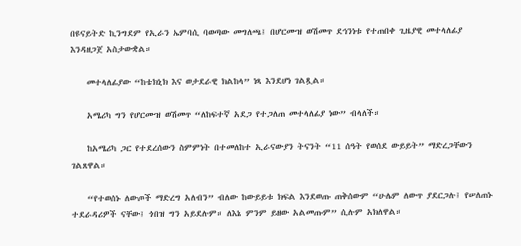በዩናይትድ ኪንግደም የኢራን ኤምባሲ ባወጣው መግለጫ፤ በሆርሙዝ ወሽመጥ ደኅንነቱ የተጠበቀ ጊዜያዊ መተላለፊያ እንዳዘጋጀ አስታውቋል።

    መተላለፊያው “ከቴክኒክ እና ወታደራዊ ክልከላ” ነጻ እንደሆነ ገልጿል።

    አሜሪካ ግን የሆርሙዝ ወሽመጥ “ለከፍተኛ አደጋ የተጋለጠ መተላለፊያ ነው” ብላለች።

    ከአሜሪካ ጋር የተደረሰውን ስምምነት በተመለከተ ኢራናውያን ትናንት “11 ሰዓት የወሰደ ውይይት” ማድረጋቸውን ገልጸዋል።

    “የተወሰኑ ለውጦች ማድረግ አለብን” ብለው ከውይይቱ ክፍል እንደወጡ ጠቅሰውም “ሁሌም ለውጥ ያደርጋሉ፤ የሠለጠኑ ተደራዳሪዎች ናቸው፤ ጎበዝ ግን አይደሉም። ለእኔ ምንም ይዘው አልመጡም” ሲሉም አክለዋል።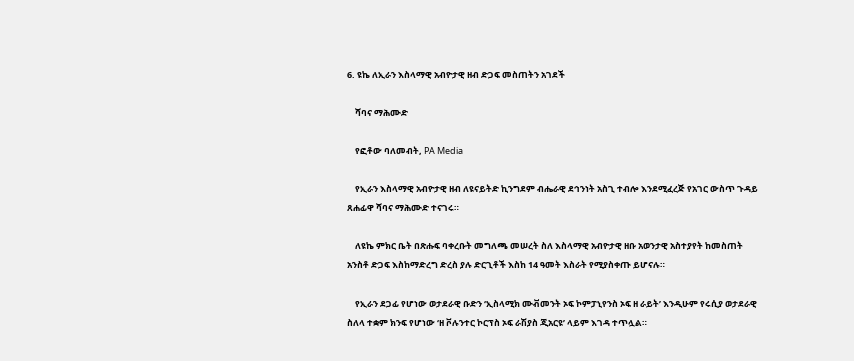6. ዩኬ ለኢራን እስላማዊ አብዮታዊ ዘብ ድጋፍ መስጠትን አገደች

    ሻባና ማሕሙድ

    የፎቶው ባለመብት, PA Media

    የኢራን እስላማዊ አብዮታዊ ዘብ ለዩናይትድ ኪንግደም ብሔራዊ ደኅንነት አስጊ ተብሎ እንደሚፈረጅ የአገር ውስጥ ጉዳይ ጸሐፊዋ ሻባና ማሕሙድ ተናገሩ።

    ለዩኬ ምክር ቤት በጽሑፍ ባቀረቡት መግለጫ መሠረት ስለ እስላማዊ አብዮታዊ ዘቡ አወንታዊ አስተያየት ከመስጠት አንስቶ ድጋፍ እስከማድረግ ድረስ ያሉ ድርጊቶች እስከ 14 ዓመት እስራት የሚያስቀጡ ይሆናሉ።

    የኢራን ደጋፊ የሆነው ወታደራዊ ቡድን ‘ኢስላሚክ ሙቭመንት ኦፍ ኮምፓኒየንስ ኦፍ ዘ ራይት’ እንዲሁም የሩሲያ ወታደራዊ ስለላ ተቋም ክንፍ የሆነው ‘ዘ ቮሉንተር ኮርፕስ ኦፍ ራሽያስ ጂአርዩ’ ላይም እገዳ ተጥሏል።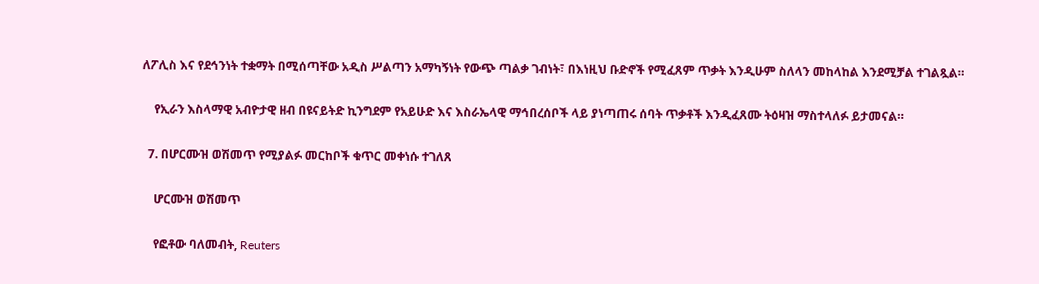ለፖሊስ እና የደኅንነት ተቋማት በሚሰጣቸው አዲስ ሥልጣን አማካኝነት የውጭ ጣልቃ ገብነት፣ በእነዚህ ቡድኖች የሚፈጸም ጥቃት እንዲሁም ስለላን መከላከል እንደሚቻል ተገልጿል።

    የኢራን እስላማዊ አብዮታዊ ዘብ በዩናይትድ ኪንግደም የአይሁድ እና እስራኤላዊ ማኅበረሰቦች ላይ ያነጣጠሩ ሰባት ጥቃቶች እንዲፈጸሙ ትዕዛዝ ማስተላለፉ ይታመናል።

  7. በሆርሙዝ ወሽመጥ የሚያልፉ መርከቦች ቁጥር መቀነሱ ተገለጸ

    ሆርሙዝ ወሽመጥ

    የፎቶው ባለመብት, Reuters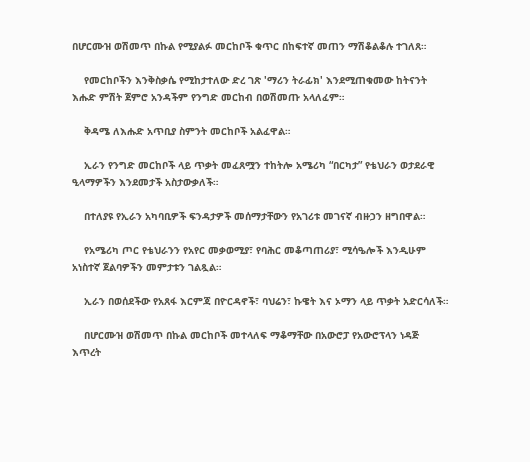በሆርሙዝ ወሽመጥ በኩል የሚያልፉ መርከቦች ቁጥር በከፍተኛ መጠን ማሽቆልቆሉ ተገለጸ።

    የመርከቦችን እንቅስቃሴ የሚከታተለው ድረ ገጽ 'ማሪን ትራፊክ' እንደሚጠቁመው ከትናንት እሑድ ምሽት ጀምሮ አንዳችም የንግድ መርከብ በወሽመጡ አላለፈም።

    ቅዳሜ ለእሑድ አጥቢያ ስምንት መርከቦች አልፈዋል።

    ኢራን የንግድ መርከቦች ላይ ጥቃት መፈጸሟን ተከትሎ አሜሪካ “በርካታ” የቴህራን ወታደራዊ ዒላማዎችን እንደመታች አስታውቃለች።

    በተለያዩ የኢራን አካባቢዎች ፍንዳታዎች መሰማታቸውን የአገሪቱ መገናኛ ብዙኃን ዘግበዋል።

    የአሜሪካ ጦር የቴህራንን የአየር መቃወሚያ፣ የባሕር መቆጣጠሪያ፣ ሚሳዔሎች እንዲሁም አነስተኛ ጀልባዎችን መምታቱን ገልጿል።

    ኢራን በወሰደችው የአጸፋ እርምጃ በዮርዳኖች፣ ባህሬን፣ ኩዌት እና ኦማን ላይ ጥቃት አድርሳለች።

    በሆርሙዝ ወሽመጥ በኩል መርከቦች መተላለፍ ማቆማቸው በአውሮፓ የአውሮፕላን ነዳጅ እጥረት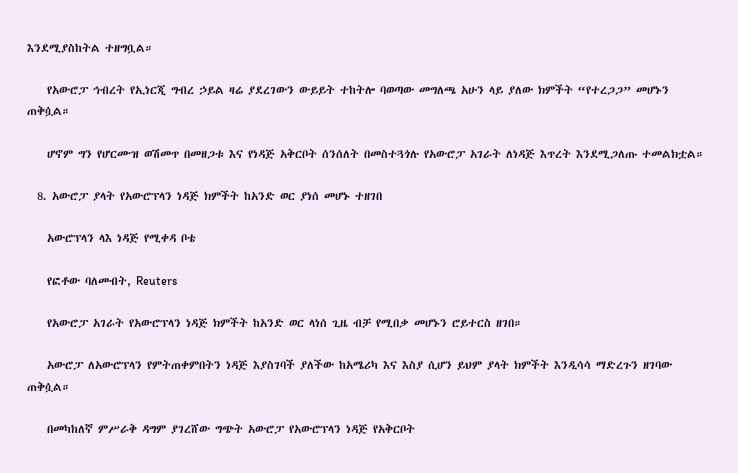እንደሚያስከትል ተዘግቧል።

    የአውሮፓ ኅብረት የኢነርጂ ግብረ ኃይል ዛሬ ያደረገውን ውይይት ተከትሎ ባወጣው መግለጫ አሁን ላይ ያለው ክምችት “የተረጋጋ” መሆኑን ጠቅሷል።

    ሆኖም ግን የሆርሙዝ ወሽመጥ በመዘጋቱ እና የነዳጅ አቅርቦት ሰንሰለት በመስተጓጎሉ የአውሮፓ አገራት ለነዳጅ እጥረት እንደሚጋለጡ ተመልክቷል።

  8. አውሮፓ ያላት የአውሮፕላን ነዳጅ ክምችት ከአንድ ወር ያነሰ መሆኑ ተዘገበ

    አውሮፕላን ላእ ነዳጅ የሚቀዳ ቦቴ

    የፎቶው ባለመብት, Reuters

    የአውሮፓ አገራት የአውሮፕላን ነዳጅ ክምችት ከአንድ ወር ላነሰ ጊዜ ብቻ የሚበቃ መሆኑን ሮይተርስ ዘገበ።

    አውሮፓ ለአውሮፕላን የምትጠቀምበትን ነዳጅ እያስገባች ያለችው ከአሜሪካ እና እስያ ሲሆን ይህም ያላት ክምችት እንዲሳሳ ማድረጉን ዘገባው ጠቅሷል።

    በመካከለኛ ምሥራቅ ዳግም ያገረሸው ግጭት አውሮፓ የአውሮፕላን ነዳጅ የአቅርቦት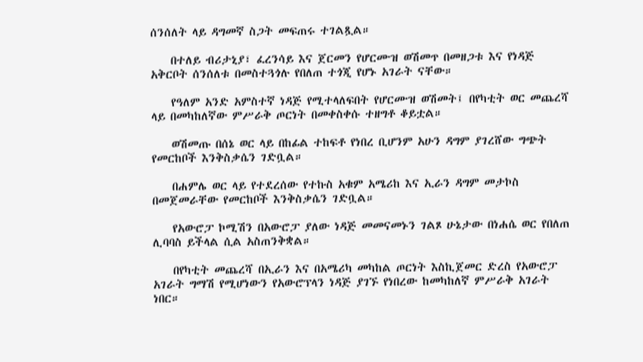ሰንሰለት ላይ ዳግመኛ ስጋት መፍጠሩ ተገልጿል።

    በተለይ ብሪታኒያ፣ ፈረንሳይ እና ጀርመን የሆርሙዝ ወሽመጥ በመዘጋቱ እና የነዳጅ አቅርቦት ሰንሰለቱ በመስተጓጎሉ የበለጠ ተጎጂ የሆኑ አገራት ናቸው።

    የዓለም አንድ አምስተኛ ነዳጅ የሚተላለፍበት የሆርሙዝ ወሽመት፤ በየካቲት ወር መጨረሻ ላይ በመካከለኛው ምሥራቅ ጦርነት በመቀስቀሱ ተዘግቶ ቆይቷል።

    ወሽመጡ በሰኔ ወር ላይ በከፊል ተከፍቶ የነበረ ቢሆንም አሁን ዳግም ያገረሸው ግጭት የመርከቦች እንቅስቃሴን ገድቧል።

    በሐምሌ ወር ላይ የተደረሰው የተኩስ አቁም አሜሪከ እና ኢራን ዳግም መታኮስ በመጀመራቸው የመርከቦች እንቅስቃሴን ገድቧል።

    የአውሮፓ ኮሚሽን በአውሮፓ ያለው ነዳጅ መመናመኑን ገልጾ ሁኔታው በነሐሴ ወር የበለጠ ሊባባስ ይችላል ሲል አስጠንቅቋል።

    በየካቲት መጨረሻ በኢራን እና በአሜሪካ መካከል ጦርነት እስኪጀመር ድረስ የአውሮፓ አገራት ግማሽ የሚሆነውን የአውሮፕላን ነዳጅ ያገኙ የነበረው ከመካከለኛ ምሥራቅ አገራት ነበር።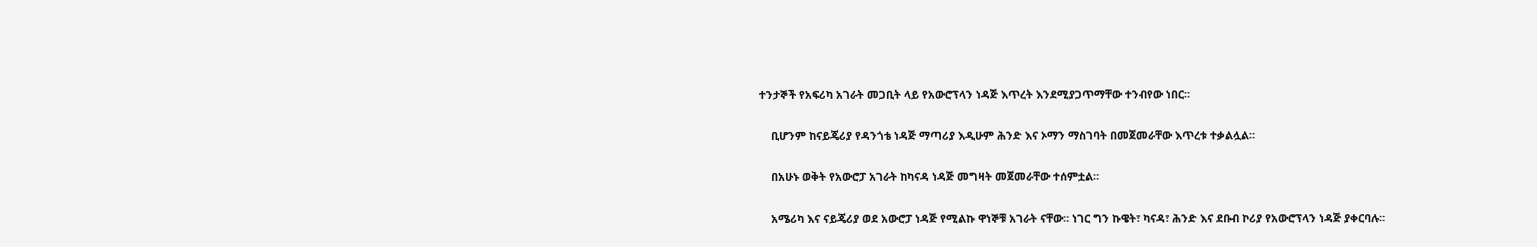ተንታኞች የአፍሪካ አገራት መጋቢት ላይ የአውሮፕላን ነዳጅ እጥረት እንደሚያጋጥማቸው ተንብየው ነበር።

    ቢሆንም ከናይጄሪያ የዳንጎቴ ነዳጅ ማጣሪያ እዲሁም ሕንድ እና ኦማን ማስገባት በመጀመራቸው እጥረቱ ተቃልሏል።

    በአሁኑ ወቅት የአውሮፓ አገራት ከካናዳ ነዳጅ መግዛት መጀመራቸው ተሰምቷል።

    አሜሪካ እና ናይጄሪያ ወደ አውሮፓ ነዳጅ የሚልኩ ዋነኞቹ አገራት ናቸው። ነገር ግን ኩዌት፣ ካናዳ፣ ሕንድ እና ደቡብ ኮሪያ የአውሮፕላን ነዳጅ ያቀርባሉ።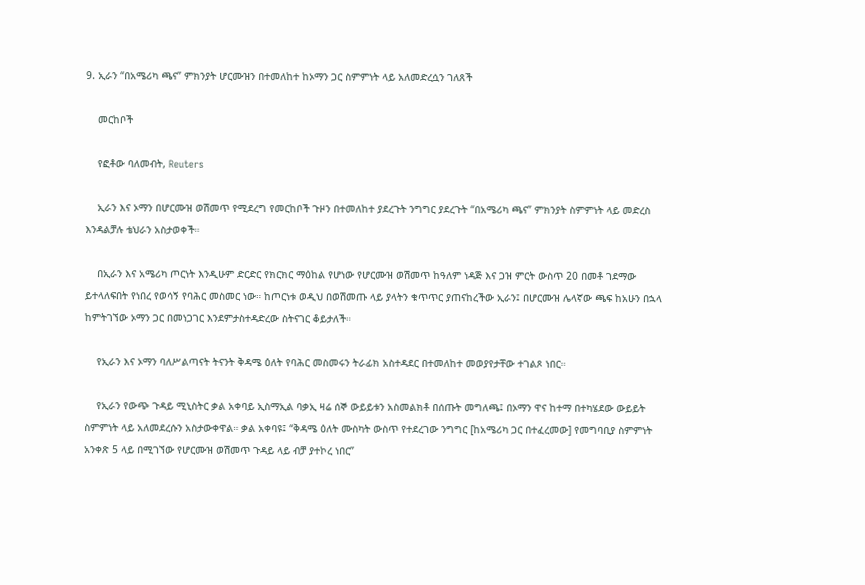9. ኢራን “በአሜሪካ ጫና” ምክንያት ሆርሙዝን በተመለከተ ከኦማን ጋር ስምምነት ላይ አለመድረሷን ገለጸች

    መርከቦች

    የፎቶው ባለመብት, Reuters

    ኢራን እና ኦማን በሆርሙዝ ወሽመጥ የሚደረግ የመርከቦች ጉዞን በተመለከተ ያደረጉት ንግግር ያደረጉት “በአሜሪካ ጫና” ምክንያት ስምምነት ላይ መድረስ እንዳልቻሉ ቴህራን አስታወቀች።

    በኢራን እና አሜሪካ ጦርነት እንዲሁም ድርድር የክርክር ማዕከል የሆነው የሆርሙዝ ወሽመጥ ከዓለም ነዳጅ እና ጋዝ ምርት ውስጥ 20 በመቶ ገደማው ይተላለፍበት የነበረ የወሳኝ የባሕር መስመር ነው። ከጦርነቱ ወዲህ በወሽመጡ ላይ ያላትን ቁጥጥር ያጠናከረችው ኢራን፤ በሆርሙዝ ሌላኛው ጫፍ ከአሁን በኋላ ከምትገኘው ኦማን ጋር በመነጋገር እንደምታስተዳድረው ስትናገር ቆይታለች።

    የኢራን እና ኦማን ባለሥልጣናት ትናንት ቅዳሜ ዕለት የባሕር መስመሩን ትራፊክ አስተዳደር በተመለከተ መወያየታቸው ተገልጾ ነበር።

    የኢራን የውጭ ጉዳይ ሚኒስትር ቃል አቀባይ ኢስማኢል ባቃኢ ዛሬ ሰኞ ውይይቱን አስመልክቶ በሰጡት መግለጫ፤ በኦማን ዋና ከተማ በተካሄደው ውይይት ስምምነት ላይ አለመደረሱን አስታውቀዋል። ቃል አቀባዩ፤ “ቅዳሜ ዕለት ሙስካት ውስጥ የተደረገው ንግግር [ከአሜሪካ ጋር በተፈረመው] የመግባቢያ ስምምነት አንቀጽ 5 ላይ በሚገኘው የሆርሙዝ ወሽመጥ ጉዳይ ላይ ብቻ ያተኮረ ነበር”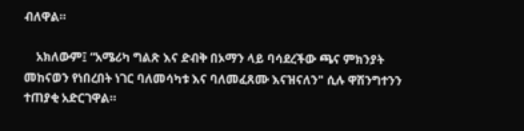ብለዋል።

    አክለውም፤ “አሜሪካ ግልጽ እና ድብቅ በኦማን ላይ ባሳደረችው ጫና ምክንያት መከናወን የነበረበት ነገር ባለመሳካቱ እና ባለመፈጸሙ እናዝናለን" ሲሉ ዋሽንግተንን ተጠያቂ አድርገዋል።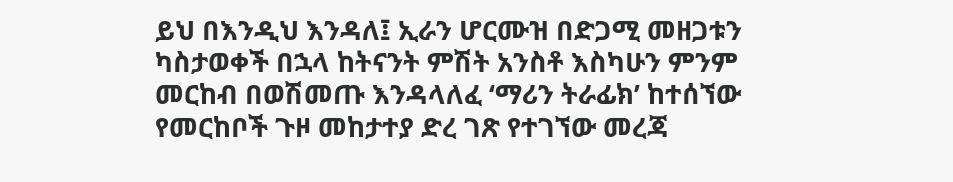ይህ በእንዲህ እንዳለ፤ ኢራን ሆርሙዝ በድጋሚ መዘጋቱን ካስታወቀች በኋላ ከትናንት ምሽት አንስቶ እስካሁን ምንም መርከብ በወሽመጡ እንዳላለፈ ‘ማሪን ትራፊክ’ ከተሰኘው የመርከቦች ጉዞ መከታተያ ድረ ገጽ የተገኘው መረጃ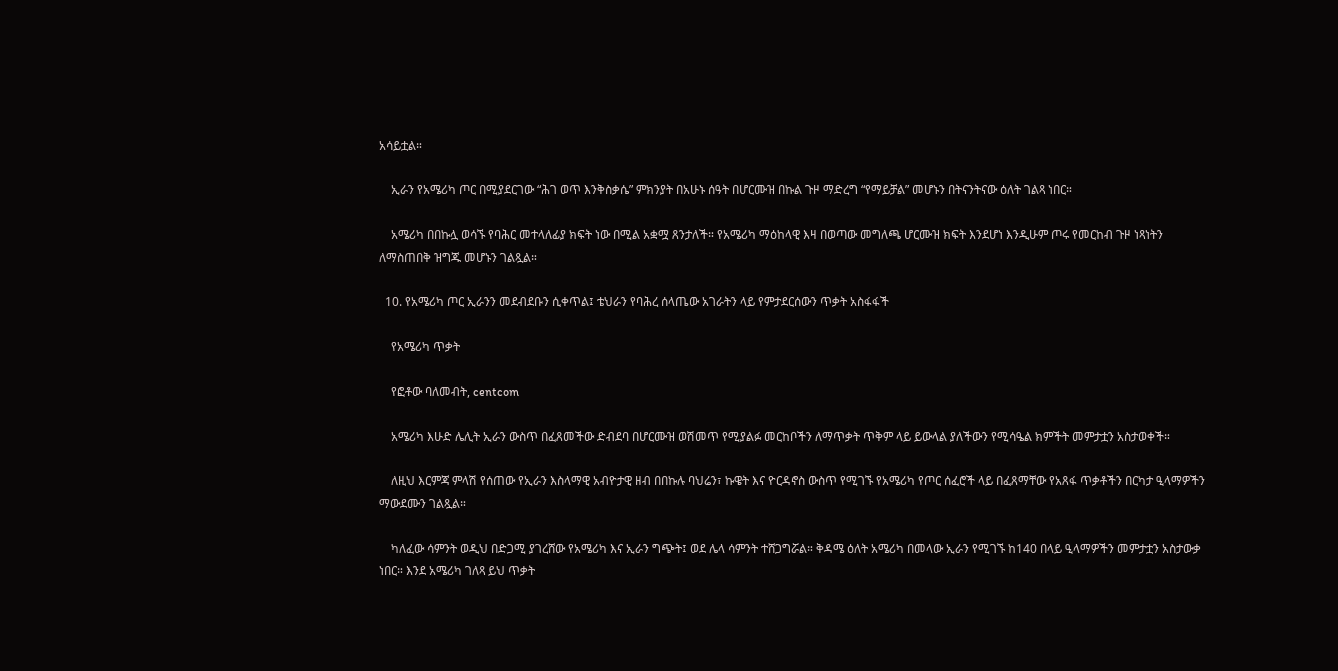አሳይቷል።

    ኢራን የአሜሪካ ጦር በሚያደርገው “ሕገ ወጥ እንቅስቃሴ” ምክንያት በአሁኑ ሰዓት በሆርሙዝ በኩል ጉዞ ማድረግ “የማይቻል” መሆኑን በትናንትናው ዕለት ገልጻ ነበር።

    አሜሪካ በበኩሏ ወሳኙ የባሕር መተላለፊያ ክፍት ነው በሚል አቋሟ ጸንታለች። የአሜሪካ ማዕከላዊ እዛ በወጣው መግለጫ ሆርሙዝ ክፍት እንደሆነ እንዲሁም ጦሩ የመርከብ ጉዞ ነጻነትን ለማስጠበቅ ዝግጁ መሆኑን ገልጿል።

  10. የአሜሪካ ጦር ኢራንን መደብደቡን ሲቀጥል፤ ቴህራን የባሕረ ሰላጤው አገራትን ላይ የምታደርሰውን ጥቃት አስፋፋች

    የአሜሪካ ጥቃት

    የፎቶው ባለመብት, centcom

    አሜሪካ እሁድ ሌሊት ኢራን ውስጥ በፈጸመችው ድብደባ በሆርሙዝ ወሽመጥ የሚያልፉ መርከቦችን ለማጥቃት ጥቅም ላይ ይውላል ያለችውን የሚሳዔል ክምችት መምታቷን አስታወቀች።

    ለዚህ እርምጃ ምላሽ የሰጠው የኢራን እስላማዊ አብዮታዊ ዘብ በበኩሉ ባህሬን፣ ኩዌት እና ዮርዳኖስ ውስጥ የሚገኙ የአሜሪካ የጦር ሰፈሮች ላይ በፈጸማቸው የአጸፋ ጥቃቶችን በርካታ ዒላማዎችን ማውደሙን ገልጿል።

    ካለፈው ሳምንት ወዲህ በድጋሚ ያገረሸው የአሜሪካ እና ኢራን ግጭት፤ ወደ ሌላ ሳምንት ተሸጋግሯል። ቅዳሜ ዕለት አሜሪካ በመላው ኢራን የሚገኙ ከ140 በላይ ዒላማዎችን መምታቷን አስታውቃ ነበር። እንደ አሜሪካ ገለጻ ይህ ጥቃት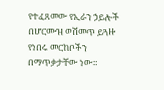የተፈጸመው የኢራን ኃይሎች በሆርሙዝ ወሽመጥ ይጓዙ የነበሩ መርከቦችን በማጥቃታቸው ነው።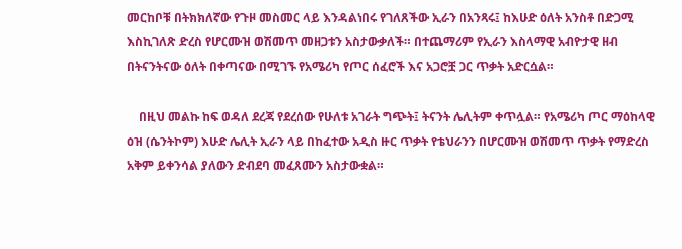መርከቦቹ በትክክለኛው የጉዞ መስመር ላይ እንዳልነበሩ የገለጸችው ኢራን በአንጻሩ፤ ከእሁድ ዕለት አንስቶ በድጋሚ እስኪገለጽ ድረስ የሆርሙዝ ወሽመጥ መዘጋቱን አስታውቃለች። በተጨማሪም የኢራን እስላማዊ አብዮታዊ ዘብ በትናንትናው ዕለት በቀጣናው በሚገኙ የአሜሪካ የጦር ሰፈሮች እና አጋሮቿ ጋር ጥቃት አድርሷል።

    በዚህ መልኩ ከፍ ወዳለ ደረጃ የደረሰው የሁለቱ አገራት ግጭት፤ ትናንት ሌሊትም ቀጥሏል። የአሜሪካ ጦር ማዕከላዊ ዕዝ (ሴንትኮም) እሁድ ሌሊት ኢራን ላይ በከፈተው አዲስ ዙር ጥቃት የቴህራንን በሆርሙዝ ወሽመጥ ጥቃት የማድረስ አቅም ይቀንሳል ያለውን ድብደባ መፈጸሙን አስታውቋል።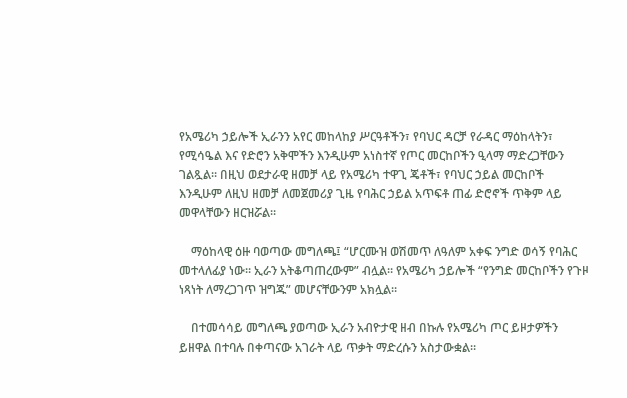የአሜሪካ ኃይሎች ኢራንን አየር መከላከያ ሥርዓቶችን፣ የባህር ዳርቻ የራዳር ማዕከላትን፣ የሚሳዔል እና የድሮን አቅሞችን እንዲሁም አነስተኛ የጦር መርከቦችን ዒላማ ማድረጋቸውን ገልጿል። በዚህ ወደታራዊ ዘመቻ ላይ የአሜሪካ ተዋጊ ጄቶች፣ የባህር ኃይል መርከቦች እንዲሁም ለዚህ ዘመቻ ለመጀመሪያ ጊዜ የባሕር ኃይል አጥፍቶ ጠፊ ድሮኖች ጥቅም ላይ መዋላቸውን ዘርዝሯል።

    ማዕከላዊ ዕዙ ባወጣው መግለጫ፤ “ሆርሙዝ ወሽመጥ ለዓለም አቀፍ ንግድ ወሳኝ የባሕር መተላለፊያ ነው። ኢራን አትቆጣጠረውም” ብሏል። የአሜሪካ ኃይሎች “የንግድ መርከቦችን የጉዞ ነጻነት ለማረጋገጥ ዝግጁ” መሆናቸውንም አክሏል።

    በተመሳሳይ መግለጫ ያወጣው ኢራን አብዮታዊ ዘብ በኩሉ የአሜሪካ ጦር ይዞታዎችን ይዘዋል በተባሉ በቀጣናው አገራት ላይ ጥቃት ማድረሱን አስታውቋል።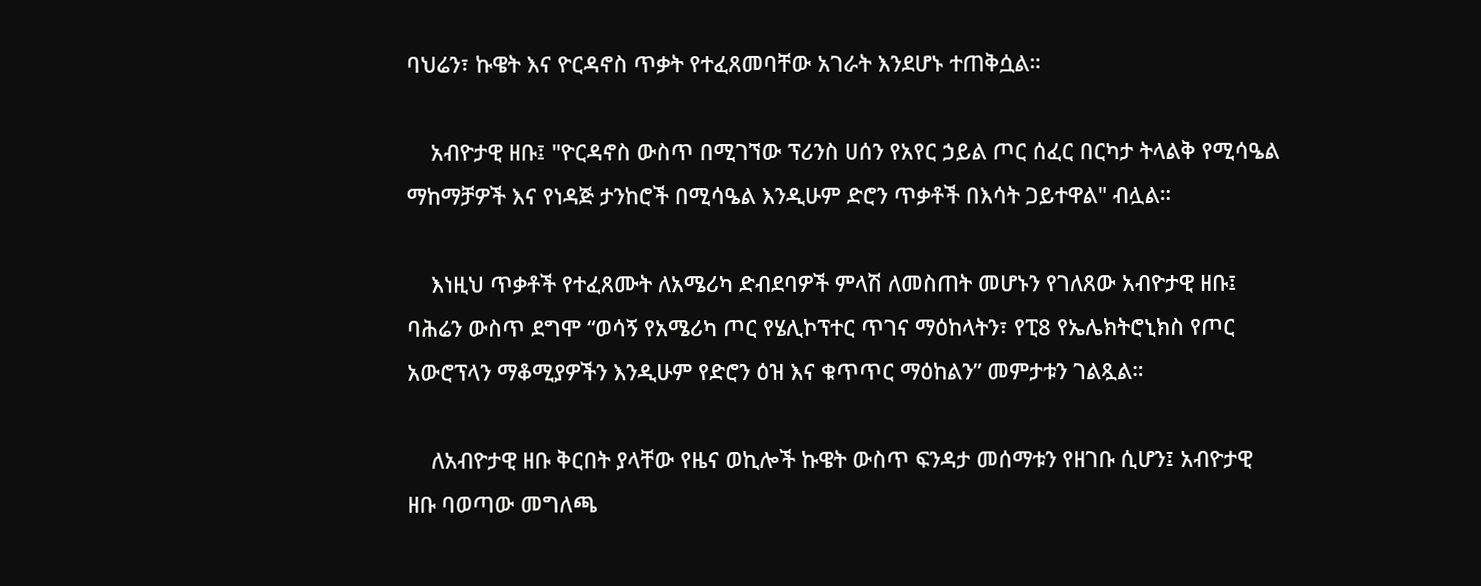ባህሬን፣ ኩዌት እና ዮርዳኖስ ጥቃት የተፈጸመባቸው አገራት እንደሆኑ ተጠቅሷል።

    አብዮታዊ ዘቡ፤ "ዮርዳኖስ ውስጥ በሚገኘው ፕሪንስ ሀሰን የአየር ኃይል ጦር ሰፈር በርካታ ትላልቅ የሚሳዔል ማከማቻዎች እና የነዳጅ ታንከሮች በሚሳዔል እንዲሁም ድሮን ጥቃቶች በእሳት ጋይተዋል" ብሏል።

    እነዚህ ጥቃቶች የተፈጸሙት ለአሜሪካ ድብደባዎች ምላሽ ለመስጠት መሆኑን የገለጸው አብዮታዊ ዘቡ፤ ባሕሬን ውስጥ ደግሞ “ወሳኝ የአሜሪካ ጦር የሄሊኮፕተር ጥገና ማዕከላትን፣ የፒ8 የኤሌክትሮኒክስ የጦር አውሮፕላን ማቆሚያዎችን እንዲሁም የድሮን ዕዝ እና ቁጥጥር ማዕከልን” መምታቱን ገልጿል።

    ለአብዮታዊ ዘቡ ቅርበት ያላቸው የዜና ወኪሎች ኩዌት ውስጥ ፍንዳታ መሰማቱን የዘገቡ ሲሆን፤ አብዮታዊ ዘቡ ባወጣው መግለጫ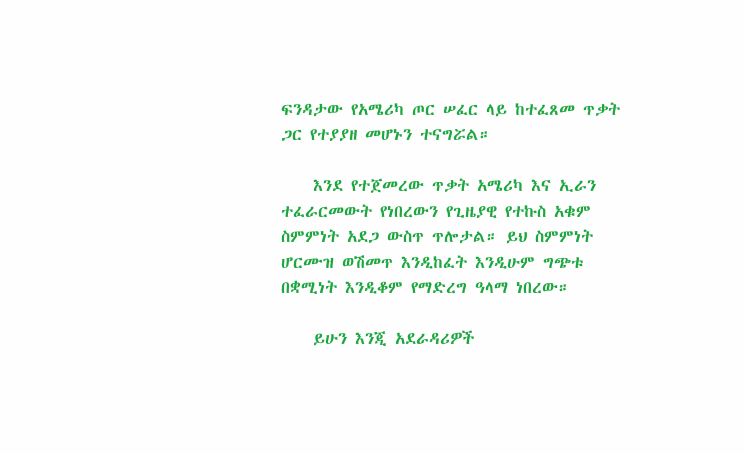ፍንዳታው የአሜሪካ ጦር ሠፈር ላይ ከተፈጸመ ጥቃት ጋር የተያያዘ መሆኑን ተናግሯል።

    እንደ የተጀመረው ጥቃት አሜሪካ እና ኢራን ተፈራርመውት የነበረውን የጊዜያዊ የተኩስ አቁም ስምምነት አደጋ ውስጥ ጥሎታል። ይህ ስምምነት ሆርሙዝ ወሽመጥ እንዲከፈት እንዲሁም ግጭቱ በቋሚነት እንዲቆም የማድረግ ዓላማ ነበረው።

    ይሁን እንጂ አደራዳሪዎች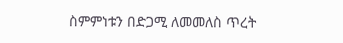ስምምነቱን በድጋሚ ለመመለስ ጥረት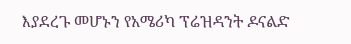እያደረጉ መሆኑን የአሜሪካ ፕሬዝዳንት ዶናልድ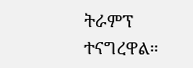ትራምፕ ተናግረዋል።